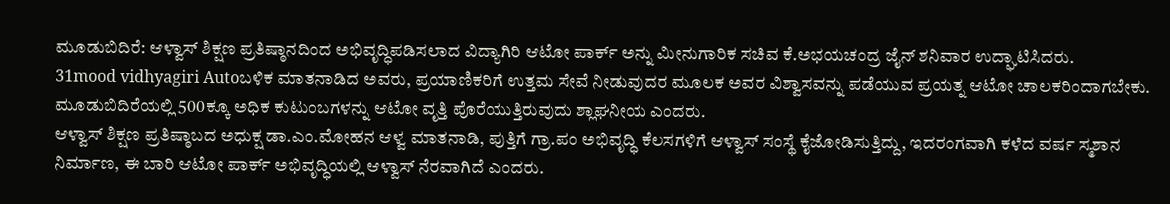ಮೂಡುಬಿದಿರೆ: ಆಳ್ವಾಸ್ ಶಿಕ್ಷಣ ಪ್ರತಿಷ್ಠಾನದಿಂದ ಅಭಿವೃದ್ಧಿಪಡಿಸಲಾದ ವಿದ್ಯಾಗಿರಿ ಆಟೋ ಪಾರ್ಕ್ ಅನ್ನು ಮೀನುಗಾರಿಕ ಸಚಿವ ಕೆ.ಅಭಯಚಂದ್ರ ಜೈನ್ ಶನಿವಾರ ಉದ್ಘಾಟಿಸಿದರು.
31mood vidhyagiri Autoಬಳಿಕ ಮಾತನಾಡಿದ ಅವರು, ಪ್ರಯಾಣಿಕರಿಗೆ ಉತ್ತಮ ಸೇವೆ ನೀಡುವುದರ ಮೂಲಕ ಅವರ ವಿಶ್ವಾಸವನ್ನು ಪಡೆಯುವ ಪ್ರಯತ್ನ ಆಟೋ ಚಾಲಕರಿಂದಾಗಬೇಕು. ಮೂಡುಬಿದಿರೆಯಲ್ಲಿ 500ಕ್ಕೂ ಅಧಿಕ ಕುಟುಂಬಗಳನ್ನು ಆಟೋ ವೃತ್ತಿ ಪೊರೆಯುತ್ತಿರುವುದು ಶ್ಲಾಘನೀಯ ಎಂದರು.
ಆಳ್ವಾಸ್ ಶಿಕ್ಷಣ ಪ್ರತಿಷ್ಠಾಬದ ಅಧುಕ್ಷ ಡಾ.ಎಂ.ಮೋಹನ ಆಳ್ವ ಮಾತನಾಡಿ, ಪುತ್ತಿಗೆ ಗ್ರಾ.ಪಂ ಅಭಿವೃದ್ಧಿ ಕೆಲಸಗಳಿಗೆ ಆಳ್ವಾಸ್ ಸಂಸ್ಥೆ ಕೈಜೋಡಿಸುತ್ತಿದ್ದು, ಇದರಂಗವಾಗಿ ಕಳೆದ ವರ್ಷ ಸ್ಮಶಾನ ನಿರ್ಮಾಣ, ಈ ಬಾರಿ ಆಟೋ ಪಾರ್ಕ್ ಅಭಿವೃದ್ಧಿಯಲ್ಲಿ ಆಳ್ವಾಸ್ ನೆರವಾಗಿದೆ ಎಂದರು.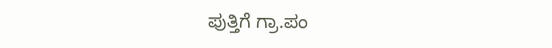ಪುತ್ತಿಗೆ ಗ್ರಾ.ಪಂ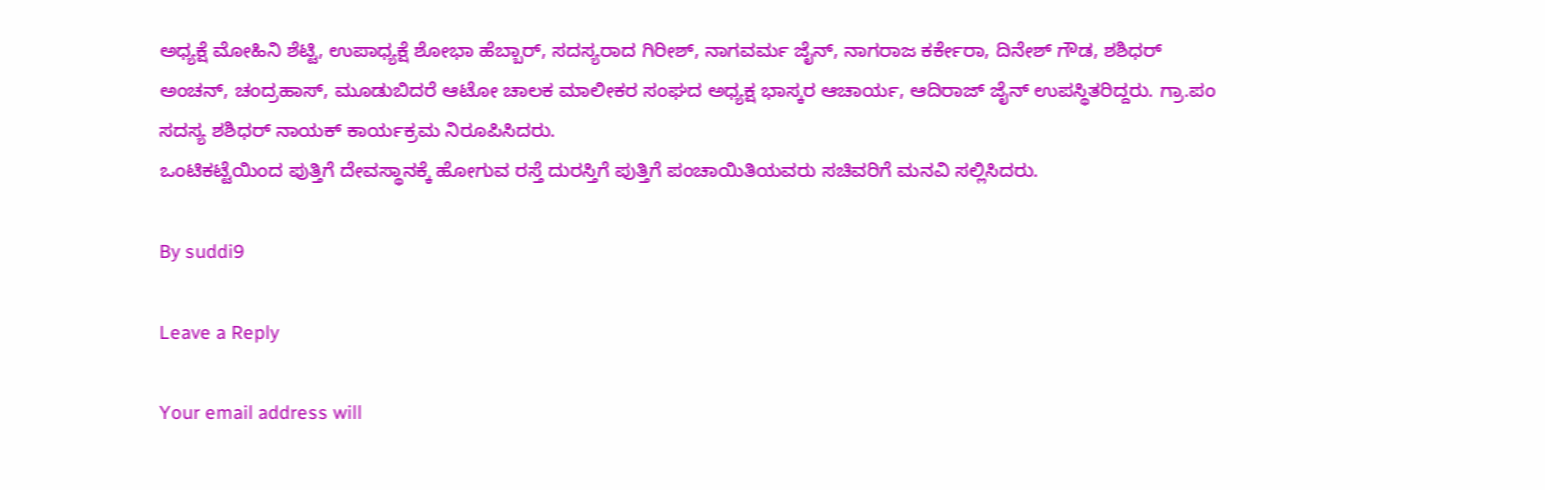ಅಧ್ಯಕ್ಷೆ ಮೋಹಿನಿ ಶೆಟ್ಟಿ, ಉಪಾಧ್ಯಕ್ಷೆ ಶೋಭಾ ಹೆಬ್ಬಾರ್, ಸದಸ್ಯರಾದ ಗಿರೀಶ್, ನಾಗವರ್ಮ ಜೈನ್, ನಾಗರಾಜ ಕರ್ಕೇರಾ, ದಿನೇಶ್ ಗೌಡ, ಶಶಿಧರ್ ಅಂಚನ್, ಚಂದ್ರಹಾಸ್, ಮೂಡುಬಿದರೆ ಆಟೋ ಚಾಲಕ ಮಾಲೀಕರ ಸಂಘದ ಅಧ್ಯಕ್ಷ ಭಾಸ್ಕರ ಆಚಾರ್ಯ, ಆದಿರಾಜ್ ಜೈನ್ ಉಪಸ್ಥಿತರಿದ್ದರು. ಗ್ರಾ.ಪಂ ಸದಸ್ಯ ಶಶಿಧರ್ ನಾಯಕ್ ಕಾರ್ಯಕ್ರಮ ನಿರೂಪಿಸಿದರು.
ಒಂಟಿಕಟ್ಟೆಯಿಂದ ಪುತ್ತಿಗೆ ದೇವಸ್ಥಾನಕ್ಕೆ ಹೋಗುವ ರಸ್ತೆ ದುರಸ್ತಿಗೆ ಪುತ್ತಿಗೆ ಪಂಚಾಯಿತಿಯವರು ಸಚಿವರಿಗೆ ಮನವಿ ಸಲ್ಲಿಸಿದರು.

By suddi9

Leave a Reply

Your email address will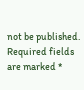not be published. Required fields are marked *